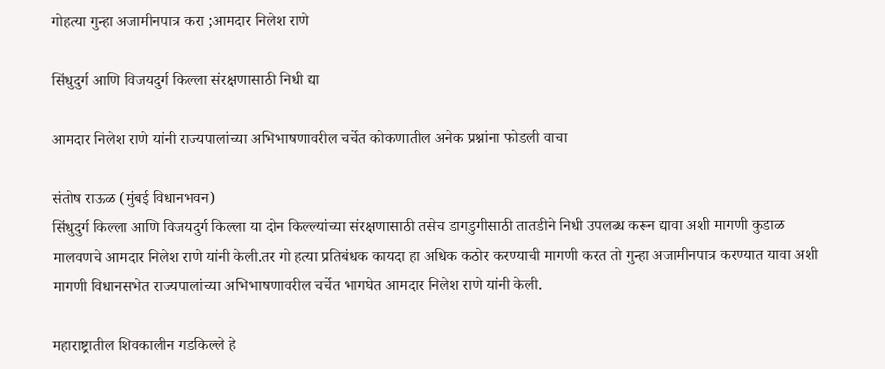गोहत्या गुन्हा अजामीनपात्र करा ;आमदार निलेश राणे

सिंधुदुर्ग आणि विजयदुर्ग किल्ला संरक्षणासाठी निधी द्या

आमदार निलेश राणे यांनी राज्यपालांच्या अभिभाषणावरील चर्चेत कोकणातील अनेक प्रश्नांना फोडली वाचा

संतोष राऊळ (मुंबई विधानभवन)
सिंधुदुर्ग किल्ला आणि विजयदुर्ग किल्ला या दोन किल्ल्यांच्या संरक्षणासाठी तसेच डागडुगीसाठी तातडीने निधी उपलब्ध करून द्यावा अशी मागणी कुडाळ मालवणचे आमदार निलेश राणे यांनी केली.तर गो हत्या प्रतिबंधक कायदा हा अधिक कठोर करण्याची मागणी करत तो गुन्हा अजामीनपात्र करण्यात यावा अशी मागणी विधानसभेत राज्यपालांच्या अभिभाषणावरील चर्चेत भागघेत आमदार निलेश राणे यांनी केली.

महाराष्ट्रातील शिवकालीन गडकिल्ले हे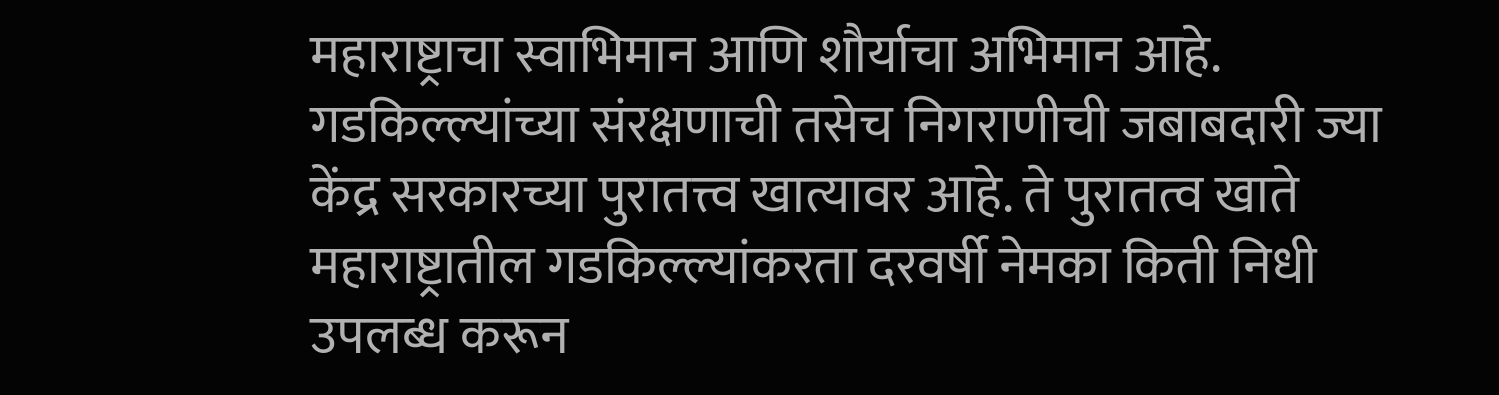महाराष्ट्राचा स्वाभिमान आणि शौर्याचा अभिमान आहे. गडकिल्ल्यांच्या संरक्षणाची तसेच निगराणीची जबाबदारी ज्या केंद्र सरकारच्या पुरातत्त्व खात्यावर आहे. ते पुरातत्व खाते महाराष्ट्रातील गडकिल्ल्यांकरता दरवर्षी नेमका किती निधी उपलब्ध करून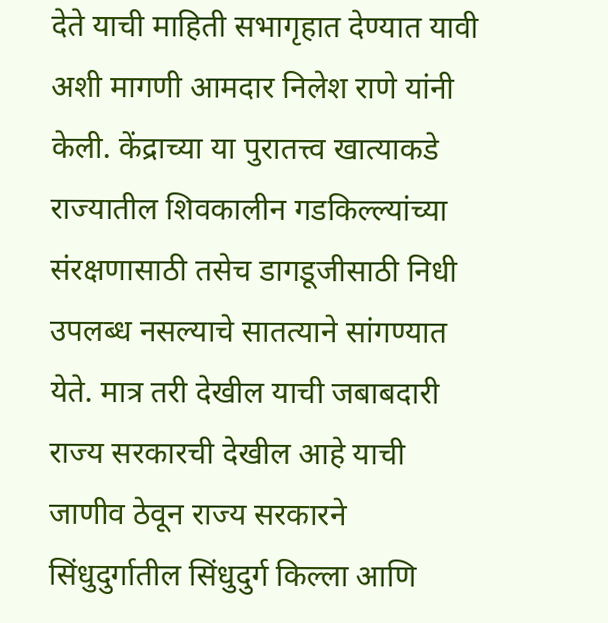देते याची माहिती सभागृहात देण्यात यावी अशी मागणी आमदार निलेश राणे यांनी केली. केंद्राच्या या पुरातत्त्व खात्याकडे राज्यातील शिवकालीन गडकिल्ल्यांच्या संरक्षणासाठी तसेच डागडूजीसाठी निधी उपलब्ध नसल्याचे सातत्याने सांगण्यात येते. मात्र तरी देखील याची जबाबदारी राज्य सरकारची देखील आहे याची जाणीव ठेवून राज्य सरकारने सिंधुदुर्गातील सिंधुदुर्ग किल्ला आणि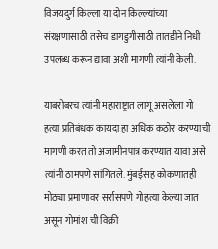विजयदुर्ग किल्ला या दोन किल्ल्यांच्या संरक्षणासाठी तसेच डागडुगीसाठी तातडीने निधी उपलब्ध करून द्यावा अशी मागणी त्यांनी केली.

याबरोबरच त्यांनी महाराष्ट्रात लागू असलेला गो हत्या प्रतिबंधक कायदा हा अधिक कठोर करण्याची मागणी करत तो अजामीनपात्र करण्यात यावा असे त्यांनी ठामपणे सांगितले. मुंबईसह कोकणातही मोठ्या प्रमाणावर सर्रासपणे गोहत्या केल्या जात असून गोमांश ची विक्री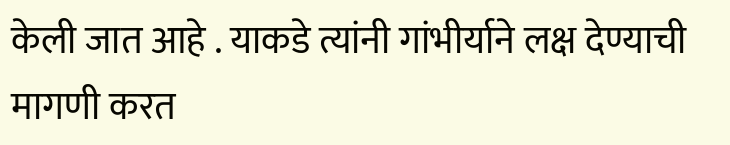केली जात आहे . याकडे त्यांनी गांभीर्याने लक्ष देण्याची मागणी करत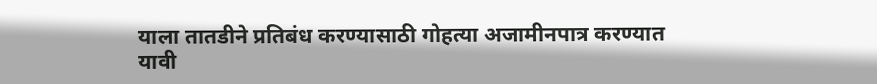याला तातडीने प्रतिबंध करण्यासाठी गोहत्या अजामीनपात्र करण्यात यावी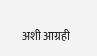अशी आग्रही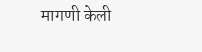मागणी केली